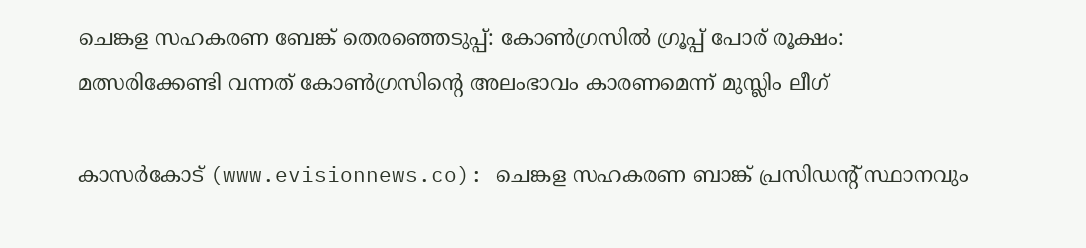ചെങ്കള സഹകരണ ബേങ്ക് തെരഞ്ഞെടുപ്പ്: കോണ്‍ഗ്രസില്‍ ഗ്രൂപ്പ് പോര് രൂക്ഷം: മത്സരിക്കേണ്ടി വന്നത് കോണ്‍ഗ്രസിന്റെ അലംഭാവം കാരണമെന്ന് മുസ്ലിം ലീഗ്

കാസര്‍കോട് (www.evisionnews.co): ചെങ്കള സഹകരണ ബാങ്ക് പ്രസിഡന്റ് സ്ഥാനവും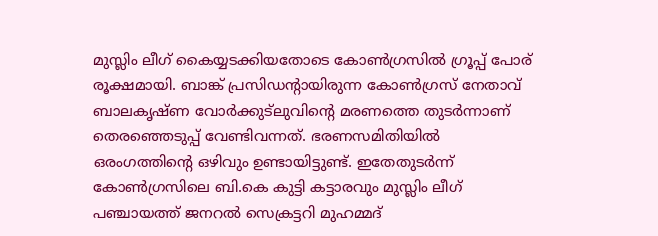മുസ്ലിം ലീഗ് കൈയ്യടക്കിയതോടെ കോണ്‍ഗ്രസില്‍ ഗ്രൂപ്പ് പോര് രൂക്ഷമായി. ബാങ്ക് പ്രസിഡന്റായിരുന്ന കോണ്‍ഗ്രസ് നേതാവ് ബാലകൃഷ്ണ വോര്‍ക്കുട്ലുവിന്റെ മരണത്തെ തുടര്‍ന്നാണ് തെരഞ്ഞെടുപ്പ് വേണ്ടിവന്നത്. ഭരണസമിതിയില്‍ ഒരംഗത്തിന്റെ ഒഴിവും ഉണ്ടായിട്ടുണ്ട്. ഇതേതുടര്‍ന്ന് കോണ്‍ഗ്രസിലെ ബി.കെ കുട്ടി കട്ടാരവും മുസ്ലിം ലീഗ് പഞ്ചായത്ത് ജനറല്‍ സെക്രട്ടറി മുഹമ്മദ്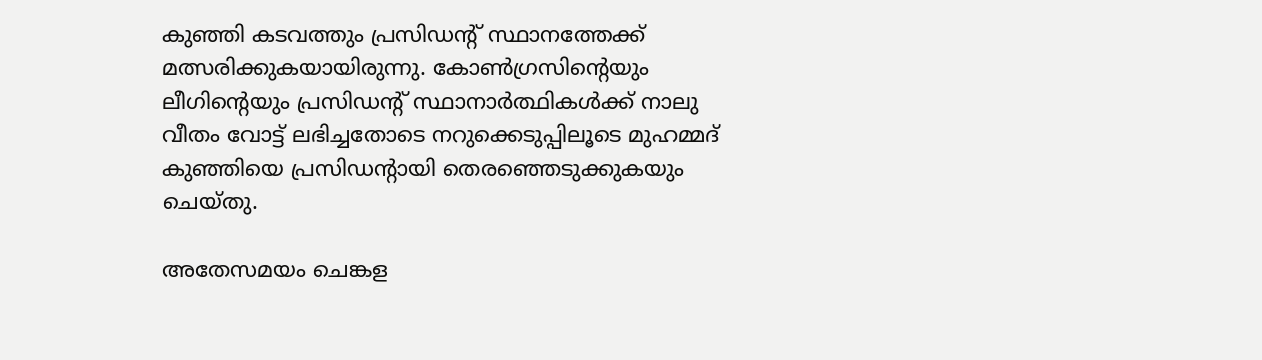കുഞ്ഞി കടവത്തും പ്രസിഡന്റ് സ്ഥാനത്തേക്ക് മത്സരിക്കുകയായിരുന്നു. കോണ്‍ഗ്രസിന്റെയും ലീഗിന്റെയും പ്രസിഡന്റ് സ്ഥാനാര്‍ത്ഥികള്‍ക്ക് നാലു വീതം വോട്ട് ലഭിച്ചതോടെ നറുക്കെടുപ്പിലൂടെ മുഹമ്മദ് കുഞ്ഞിയെ പ്രസിഡന്റായി തെരഞ്ഞെടുക്കുകയും ചെയ്തു.

അതേസമയം ചെങ്കള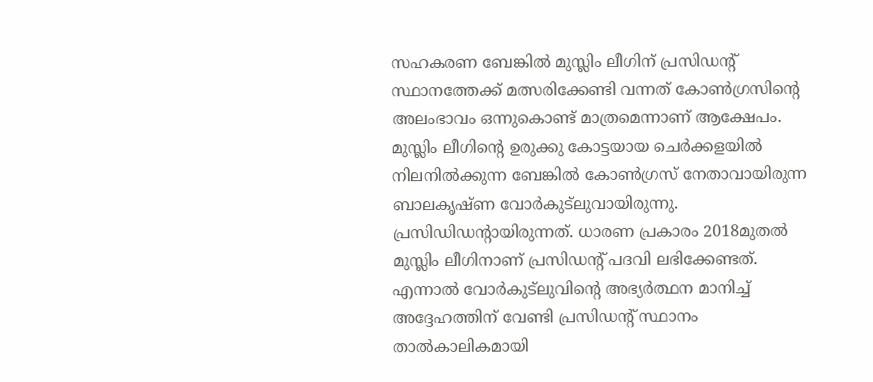സഹകരണ ബേങ്കില്‍ മുസ്ലിം ലീഗിന് പ്രസിഡന്റ് സ്ഥാനത്തേക്ക് മത്സരിക്കേണ്ടി വന്നത് കോണ്‍ഗ്രസിന്റെ അലംഭാവം ഒന്നുകൊണ്ട് മാത്രമെന്നാണ് ആക്ഷേപം. മുസ്ലിം ലീഗിന്റെ ഉരുക്കു കോട്ടയായ ചെര്‍ക്കളയില്‍ നിലനില്‍ക്കുന്ന ബേങ്കില്‍ കോണ്‍ഗ്രസ് നേതാവായിരുന്ന ബാലകൃഷ്ണ വോര്‍കുട്‌ലുവായിരുന്നു. പ്രസിഡിഡന്റായിരുന്നത്. ധാരണ പ്രകാരം 2018മുതല്‍ മുസ്ലിം ലീഗിനാണ് പ്രസിഡന്റ് പദവി ലഭിക്കേണ്ടത്. എന്നാല്‍ വോര്‍കുട്‌ലുവിന്റെ അഭ്യര്‍ത്ഥന മാനിച്ച് അദ്ദേഹത്തിന് വേണ്ടി പ്രസിഡന്റ് സ്ഥാനം താല്‍കാലികമായി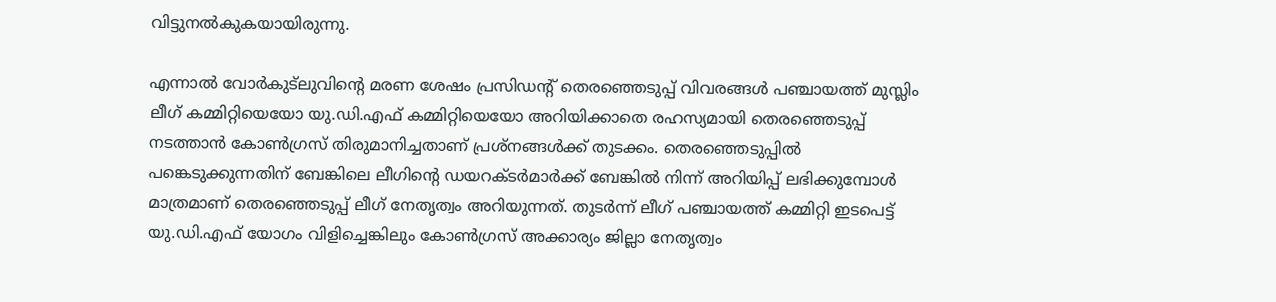വിട്ടുനല്‍കുകയായിരുന്നു.

എന്നാല്‍ വോര്‍കുട്‌ലുവിന്റെ മരണ ശേഷം പ്രസിഡന്റ് തെരഞ്ഞെടുപ്പ് വിവരങ്ങള്‍ പഞ്ചായത്ത് മുസ്ലിം ലീഗ് കമ്മിറ്റിയെയോ യു.ഡി.എഫ് കമ്മിറ്റിയെയോ അറിയിക്കാതെ രഹസ്യമായി തെരഞ്ഞെടുപ്പ് നടത്താന്‍ കോണ്‍ഗ്രസ് തിരുമാനിച്ചതാണ് പ്രശ്‌നങ്ങള്‍ക്ക് തുടക്കം. തെരഞ്ഞെടുപ്പില്‍ പങ്കെടുക്കുന്നതിന് ബേങ്കിലെ ലീഗിന്റെ ഡയറക്ടര്‍മാര്‍ക്ക് ബേങ്കില്‍ നിന്ന് അറിയിപ്പ് ലഭിക്കുമ്പോള്‍ മാത്രമാണ് തെരഞ്ഞെടുപ്പ് ലീഗ് നേതൃത്വം അറിയുന്നത്. തുടര്‍ന്ന് ലീഗ് പഞ്ചായത്ത് കമ്മിറ്റി ഇടപെട്ട് യു.ഡി.എഫ് യോഗം വിളിച്ചെങ്കിലും കോണ്‍ഗ്രസ് അക്കാര്യം ജില്ലാ നേതൃത്വം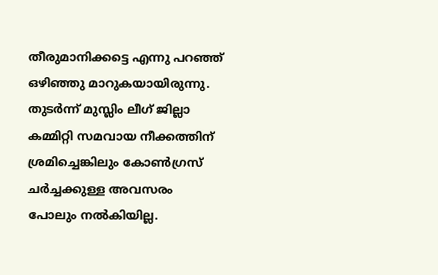തീരുമാനിക്കട്ടെ എന്നു പറഞ്ഞ് ഒഴിഞ്ഞു മാറുകയായിരുന്നു. തുടര്‍ന്ന് മുസ്ലിം ലീഗ് ജില്ലാ കമ്മിറ്റി സമവായ നീക്കത്തിന് ശ്രമിച്ചെങ്കിലും കോണ്‍ഗ്രസ് ചര്‍ച്ചക്കുള്ള അവസരം പോലും നല്‍കിയില്ല.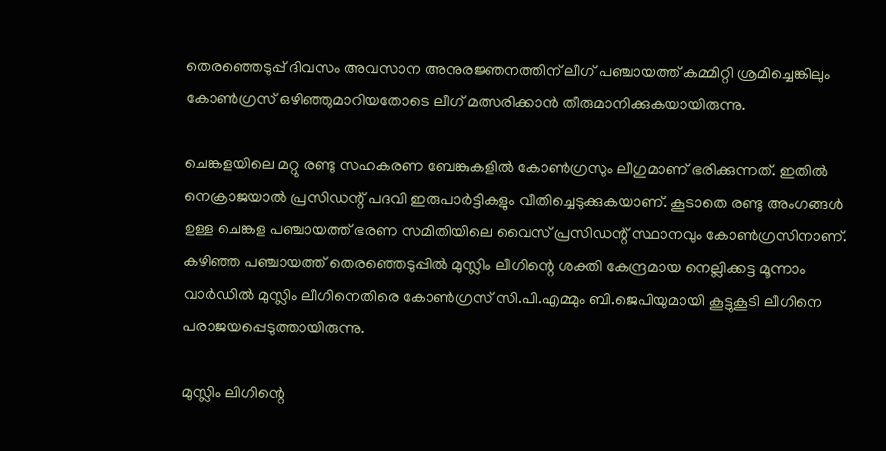തെരഞ്ഞെടുപ്പ് ദിവസം അവസാന അനുരജ്ഞനത്തിന് ലീഗ് പഞ്ചായത്ത് കമ്മിറ്റി ശ്രമിച്ചെങ്കിലും കോണ്‍ഗ്രസ് ഒഴിഞ്ഞുമാറിയതോടെ ലീഗ് മത്സരിക്കാന്‍ തീരുമാനിക്കുകയായിരുന്നു.

ചെങ്കളയിലെ മറ്റു രണ്ടു സഹകരണ ബേങ്കുകളില്‍ കോണ്‍ഗ്രസും ലീഗുമാണ് ഭരിക്കുന്നത്. ഇതില്‍ നെക്രാജയാല്‍ പ്രസിഡന്റ് പദവി ഇരുപാര്‍ട്ടികളും വീതിച്ചെടുക്കുകയാണ്. കൂടാതെ രണ്ടു അംഗങ്ങള്‍ ഉള്ള ചെങ്കള പഞ്ചായത്ത് ഭരണ സമിതിയിലെ വൈസ് പ്രസിഡന്റ് സ്ഥാനവും കോണ്‍ഗ്രസിനാണ്. കഴിഞ്ഞ പഞ്ചായത്ത് തെരഞ്ഞെടുപ്പില്‍ മുസ്ലിം ലീഗിന്റെ ശക്തി കേന്ദ്രമായ നെല്ലിക്കട്ട മൂന്നാം വാര്‍ഡില്‍ മുസ്ലിം ലീഗിനെതിരെ കോണ്‍ഗ്രസ് സി.പി.എമ്മും ബി.ജെപിയുമായി കൂട്ടുകൂടി ലീഗിനെ പരാജയപ്പെടുത്തായിരുന്നു.

മുസ്ലിം ലിഗിന്റെ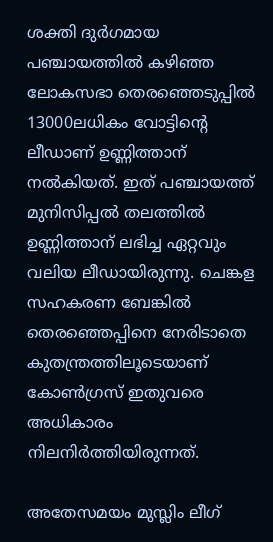ശക്തി ദുര്‍ഗമായ പഞ്ചായത്തില്‍ കഴിഞ്ഞ ലോകസഭാ തെരഞ്ഞെടുപ്പില്‍ 13000ലധികം വോട്ടിന്റെ ലീഡാണ് ഉണ്ണിത്താന് നല്‍കിയത്. ഇത് പഞ്ചായത്ത് മുനിസിപ്പല്‍ തലത്തില്‍ ഉണ്ണിത്താന് ലഭിച്ച ഏറ്റവും വലിയ ലീഡായിരുന്നു. ചെങ്കള സഹകരണ ബേങ്കില്‍ തെരഞ്ഞെപ്പിനെ നേരിടാതെ കുതന്ത്രത്തിലൂടെയാണ് കോണ്‍ഗ്രസ് ഇതുവരെ അധികാരം നിലനിര്‍ത്തിയിരുന്നത്.

അതേസമയം മുസ്ലിം ലീഗ്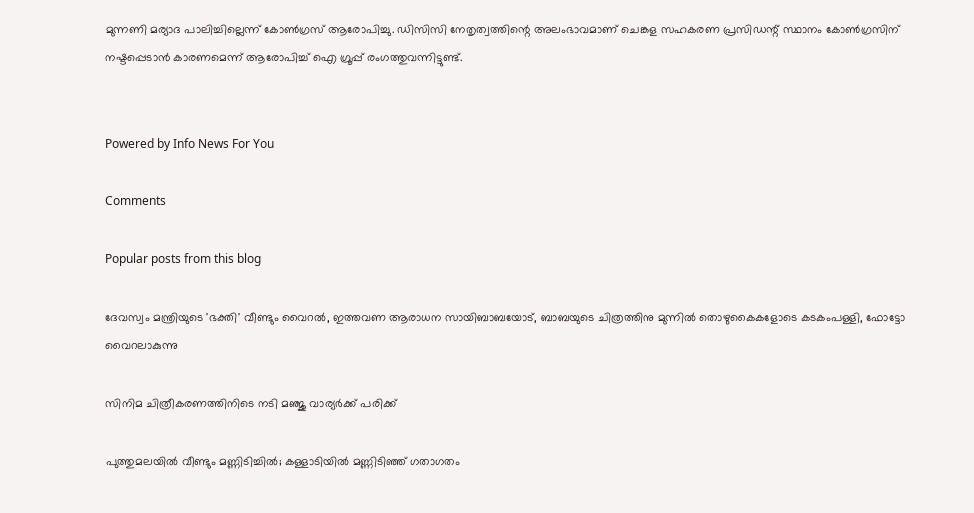മുന്നണി മര്യാദ പാലിച്ചില്ലെന്ന് കോണ്‍ഗ്രസ് ആരോപിച്ചു. ഡിസിസി നേതൃത്വത്തിന്റെ അലംഭാവമാണ് ചെങ്കള സഹകരണ പ്രസിഡന്റ് സ്ഥാനം കോണ്‍ഗ്രസിന് നഷ്ടപ്പെടാന്‍ കാരണമെന്ന് ആരോപിച്ച് ഐ ഗ്രൂപ്പ് രംഗത്തുവന്നിട്ടുണ്ട്.


Powered by Info News For You

Comments

Popular posts from this blog

ദേവസ്വം മന്ത്രിയുടെ 'ഭക്തി' വീണ്ടും വൈറല്‍, ഇത്തവണ ആരാധന സായിബാബയോട്, ബാബയുടെ ചിത്രത്തിനു മുന്നില്‍ തൊഴുകൈകളോടെ കടകംപള്ളി, ഫോട്ടോ വൈറലാകുന്നു

സിനിമ ചിത്രീകരണത്തിനിടെ നടി മഞ്ജു വാര്യര്‍ക്ക് പരിക്ക്

പുത്തുമലയില്‍ വീണ്ടും മണ്ണിടിച്ചില്‍; കള്ളാടിയില്‍ മണ്ണിടിഞ്ഞ് ഗതാഗതം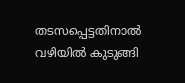തടസപ്പെട്ടതിനാല്‍ വഴിയില്‍ കുടുങ്ങി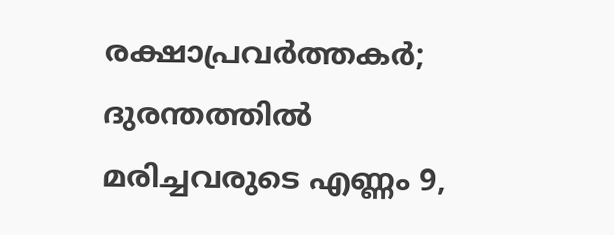രക്ഷാപ്രവര്‍ത്തകര്‍; ദുരന്തത്തില്‍ മരിച്ചവരുടെ എണ്ണം 9,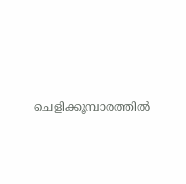ചെളിക്കൂമ്പാരത്തില്‍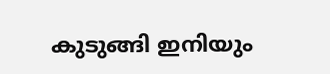കുടുങ്ങി ഇനിയും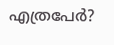എത്രപേര്‍?